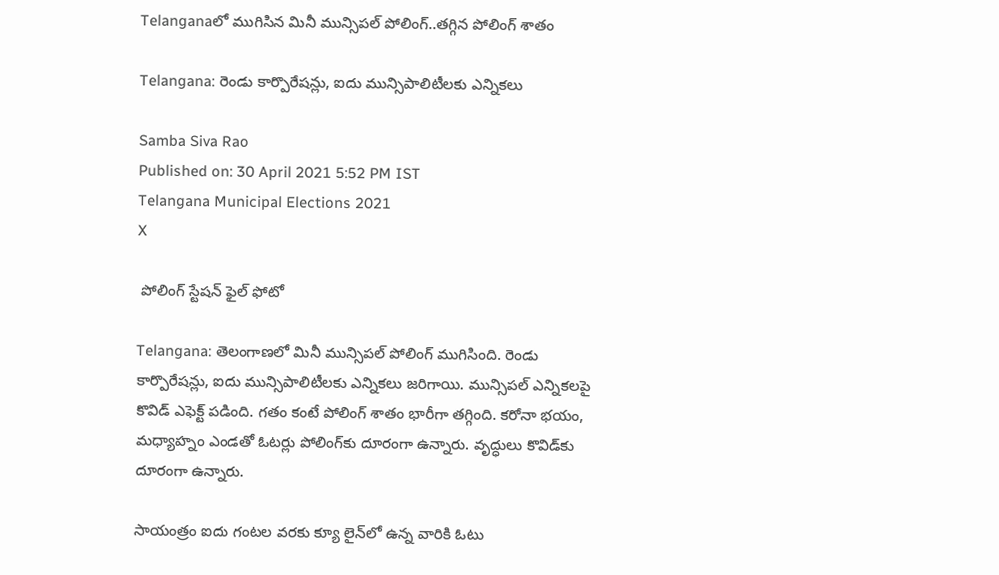Telanganaలో ముగిసిన మినీ మున్సిపల్ పోలింగ్..తగ్గిన పోలింగ్ శాతం

Telangana: రెండు కార్పొరేషన్లు, ఐదు మున్సిపాలిటీలకు ఎన్నికలు

Samba Siva Rao
Published on: 30 April 2021 5:52 PM IST
Telangana Municipal Elections 2021
X

 పోలింగ్ స్టేషన్ ఫైల్ ఫోటో

Telangana: తెలంగాణలో మినీ మున్సిపల్ పోలింగ్ ముగిసింది. రెండు కార్పొరేషన్లు, ఐదు మున్సిపాలిటీలకు ఎన్నికలు జరిగాయి. మున్సిపల్ ఎన్నికలపై కొవిడ్ ఎఫెక్ట్‌ పడింది. గతం కంటే పోలింగ్ శాతం భారీగా తగ్గింది. కరోనా భయం, మధ్యాహ్నం ఎండతో ఓటర్లు పోలింగ్‌కు దూరంగా ఉన్నారు. వృద్ధులు కొవిడ్‌కు దూరంగా ఉన్నారు.

సాయంత్రం ఐదు గంటల వరకు క్యూ లైన్‌లో ఉన్న వారికి ఓటు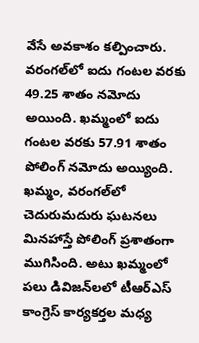వేసే అవకాశం కల్పించారు. వరంగల్‌లో ఐదు గంటల వరకు 49.25 శాతం నమోదు అయింది. ఖమ్మంలో ఐదు గంటల వరకు 57.91 శాతం పోలింగ్ నమోదు అయ్యింది. ఖమ్మం, వరంగల్‌లో చెదురుమదురు ఘటనలు మినహాస్తే పోలింగ్‌ ప్రశాతంగా ముగిసింది. అటు ఖమ్మంలో పలు డివిజన్‌లలో టీఆర్ఎస్ కాంగ్రెస్ కార్యకర్తల మధ్య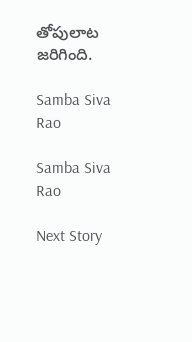తోపులాట జరిగింది.

Samba Siva Rao

Samba Siva Rao

Next Story